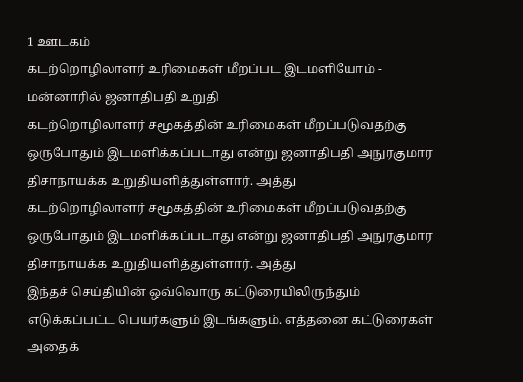1 ஊடகம்
கடற்றொழிலாளர் உரிமைகள் மீறப்பட இடமளியோம் - மன்னாரில் ஜனாதிபதி உறுதி
கடற்றொழிலாளர் சமூகத்தின் உரிமைகள் மீறப்படுவதற்கு ஒருபோதும் இடமளிக்கப்படாது என்று ஜனாதிபதி அநுரகுமார திசாநாயக்க உறுதியளித்துள்ளார். அத்து
கடற்றொழிலாளர் சமூகத்தின் உரிமைகள் மீறப்படுவதற்கு ஒருபோதும் இடமளிக்கப்படாது என்று ஜனாதிபதி அநுரகுமார திசாநாயக்க உறுதியளித்துள்ளார். அத்து
இந்தச் செய்தியின் ஒவ்வொரு கட்டுரையிலிருந்தும் எடுக்கப்பட்ட பெயர்களும் இடங்களும். எத்தனை கட்டுரைகள் அதைக்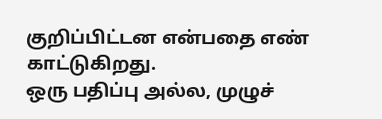குறிப்பிட்டன என்பதை எண் காட்டுகிறது.
ஒரு பதிப்பு அல்ல, முழுச்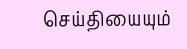செய்தியையும்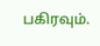பகிரவும்.